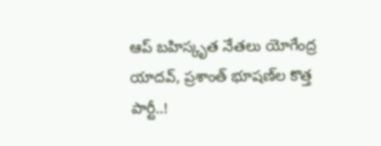ఆప్ బహిస్కృత నేతలు యోగేంద్ర యాదవ్, ప్రశాంత్ భూషణ్‌‌ల కొత్త పార్టీ..!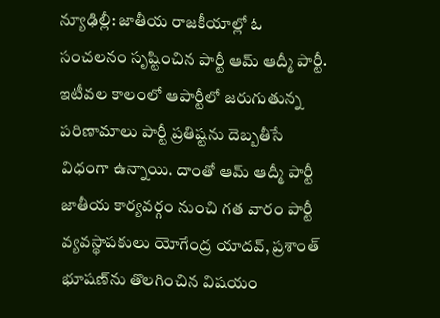న్యూఢిల్లీ: జాతీయ రాజకీయాల్లో ఓ సంచలనం సృష్టించిన పార్టీ ఆమ్ ఆద్మీ పార్టీ. ఇటీవల కాలంలో ఆపార్టీలో జరుగుతున్న పరిణామాలు పార్టీ ప్రతిష్టను దెబ్బతీసే విధంగా ఉన్నాయి. దాంతో ఆమ్ ఆద్మీ పార్టీ జాతీయ కార్యవర్గం నుంచి గత వారం పార్టీ వ్యవస్థాపకులు యోగేంద్ర యాదవ్, ప్రశాంత్ భూషణ్‌ను తొలగించిన విషయం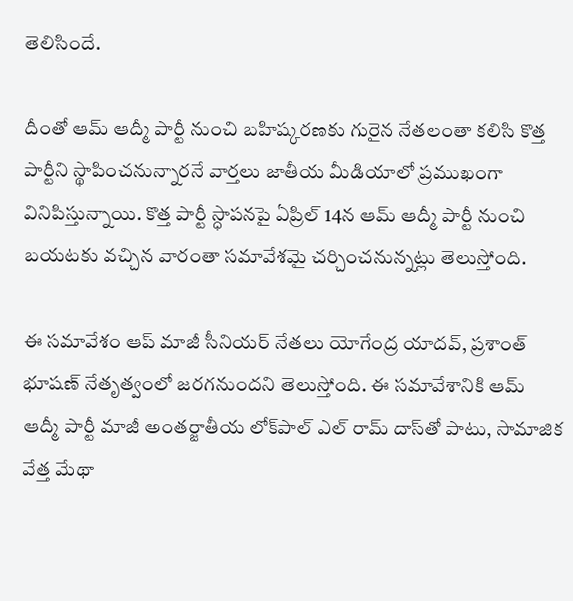తెలిసిందే.

దీంతో ఆమ్ ఆద్మీ పార్టీ నుంచి బహిష్కరణకు గురైన నేతలంతా కలిసి కొత్త పార్టీని స్థాపించనున్నారనే వార్తలు జాతీయ మీడియాలో ప్రముఖంగా వినిపిస్తున్నాయి. కొత్త పార్టీ స్ధాపనపై ఏప్రిల్ 14న ఆమ్ ఆద్మీ పార్టీ నుంచి బయటకు వచ్చిన వారంతా సమావేశమై చర్చించనున్నట్లు తెలుస్తోంది.

ఈ సమావేశం ఆప్ మాజీ సీనియర్ నేతలు యోగేంద్ర యాదవ్, ప్రశాంత్ భూషణ్ నేతృత్వంలో జరగనుందని తెలుస్తోంది. ఈ సమావేశానికి ఆమ్ ఆద్మీ పార్టీ మాజీ అంతర్జాతీయ లోక్‌పాల్ ఎల్ రామ్ దాస్‌తో పాటు, సామాజిక వేత్త మేథా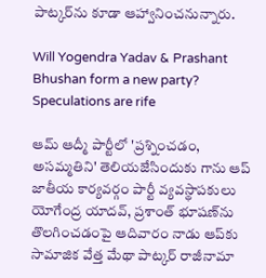పాట్కర్‌ను కూడా ఆహ్వానించనున్నారు.

Will Yogendra Yadav & Prashant Bhushan form a new party? Speculations are rife

ఆమ్ ఆద్మీ పార్టీలో 'ప్రశ్నించడం, అసమ్మతిని' తెలియజేసిందుకు గాను ఆప్ జాతీయ కార్యవర్గం పార్టీ వ్యవస్థాపకులు యోగేంద్ర యాదవ్, ప్రశాంత్ భూషణ్‌ను తొలగించడంపై ఆదివారం నాడు ఆప్‌కు సామాజిక వేత్త మేథా పాట్కర్‌ రాజీనామా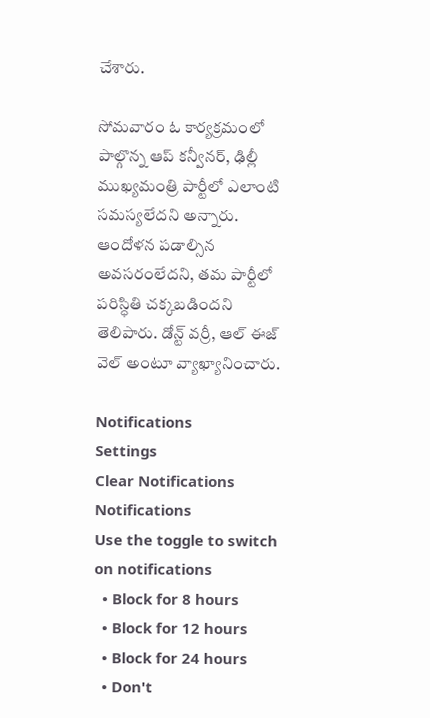చేశారు.

సోమవారం ఓ కార్యక్రమంలో పాల్గొన్న ఆప్ కన్వీనర్, ఢిల్లీ ముఖ్యమంత్రి పార్టీలో ఎలాంటి సమస్యలేదని అన్నారు. ఆందోళన పడాల్సిన అవసరంలేదని, తమ పార్టీలో పరిస్ధితి చక్కబడిందని తెలిపారు. డోన్ట్ వర్రీ, ఆల్ ఈజ్ వెల్ అంటూ వ్యాఖ్యానించారు.

Notifications
Settings
Clear Notifications
Notifications
Use the toggle to switch on notifications
  • Block for 8 hours
  • Block for 12 hours
  • Block for 24 hours
  • Don't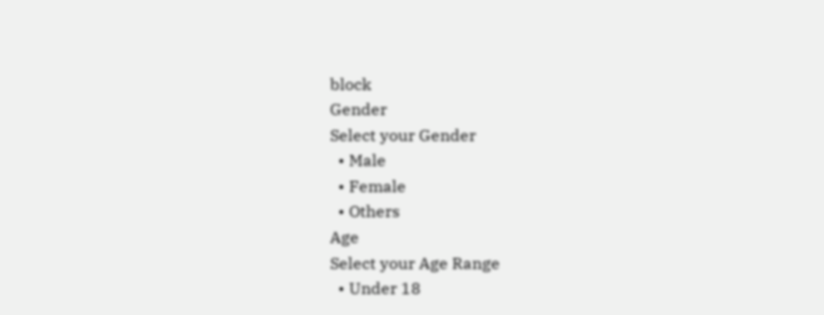block
Gender
Select your Gender
  • Male
  • Female
  • Others
Age
Select your Age Range
  • Under 18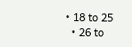• 18 to 25
  • 26 to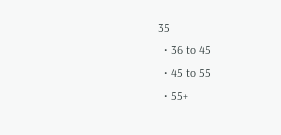35
  • 36 to 45
  • 45 to 55
  • 55+